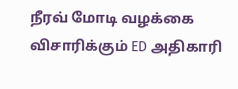நீரவ் மோடி வழக்கை விசாரிக்கும் ED அதிகாரி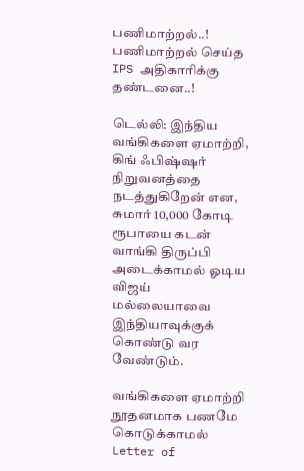பணிமாற்றல்..! பணிமாற்றல் செய்த IPS அதிகாரிக்கு தண்டனை..!

டெல்லி: இந்திய வங்கிகளை ஏமாற்றி, கிங் ஃபிஷ்ஷர் நிறுவனத்தை நடத்துகிறேன் என, சுமார் 10,000 கோடி ரூபாயை கடன் வாங்கி திருப்பி அடைக்காமல் ஓடிய விஜய் மல்லையாவை இந்தியாவுக்குக் கொண்டு வர வேண்டும்.

வங்கிகளை ஏமாற்றி நூதனமாக பணமே கொடுக்காமல் Letter of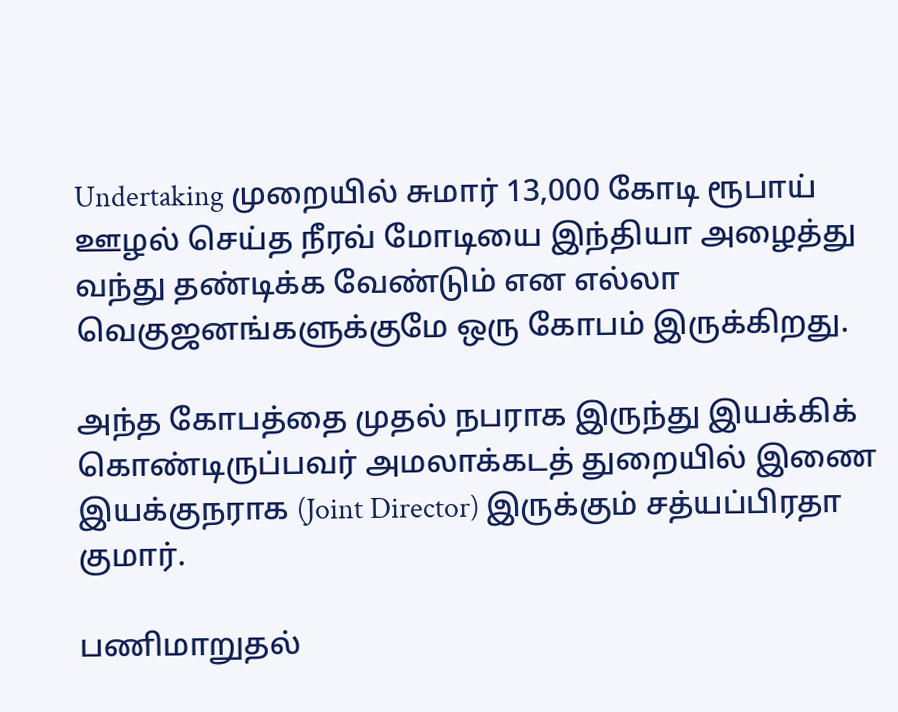Undertaking முறையில் சுமார் 13,000 கோடி ரூபாய் ஊழல் செய்த நீரவ் மோடியை இந்தியா அழைத்து வந்து தண்டிக்க வேண்டும் என எல்லா வெகுஜனங்களுக்குமே ஒரு கோபம் இருக்கிறது.

அந்த கோபத்தை முதல் நபராக இருந்து இயக்கிக் கொண்டிருப்பவர் அமலாக்கடத் துறையில் இணை இயக்குநராக (Joint Director) இருக்கும் சத்யப்பிரதா குமார்.

பணிமாறுதல்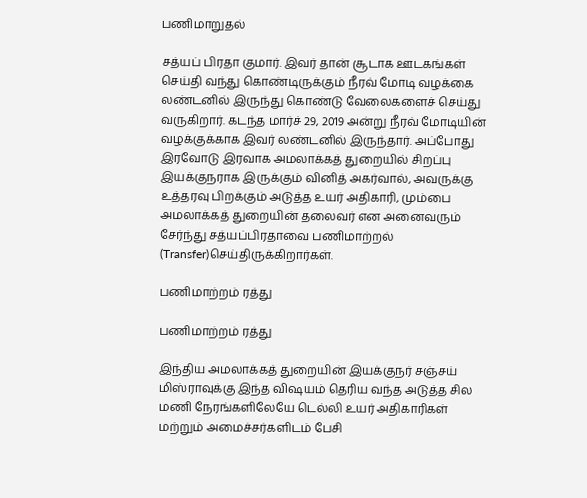பணிமாறுதல்

சத்யப் பிரதா குமார். இவர் தான் சூடாக ஊடகங்கள் செய்தி வந்து கொண்டிருக்கும் நீரவ் மோடி வழக்கை லண்டனில் இருந்து கொண்டு வேலைகளைச் செய்து வருகிறார். கடந்த மார்ச் 29, 2019 அன்று நீரவ் மோடியின் வழக்குக்காக இவர் லண்டனில் இருந்தார். அப்போது இரவோடு இரவாக அமலாக்கத் துறையில் சிறப்பு இயக்குநராக இருக்கும் வினித் அகர்வால், அவருக்கு உத்தரவு பிறக்கும் அடுத்த உயர் அதிகாரி, மும்பை அமலாக்கத் துறையின் தலைவர் என அனைவரும் சேர்ந்து சத்யப்பிரதாவை பணிமாற்றல் (Transfer)செய்திருக்கிறார்கள்.

பணிமாற்றம் ரத்து

பணிமாற்றம் ரத்து

இந்திய அமலாக்கத் துறையின் இயக்குநர் சஞ்சய் மிஸ்ராவுக்கு இந்த விஷயம் தெரிய வந்த அடுத்த சில மணி நேரங்களிலேயே டெல்லி உயர் அதிகாரிகள் மற்றும் அமைச்சர்களிடம் பேசி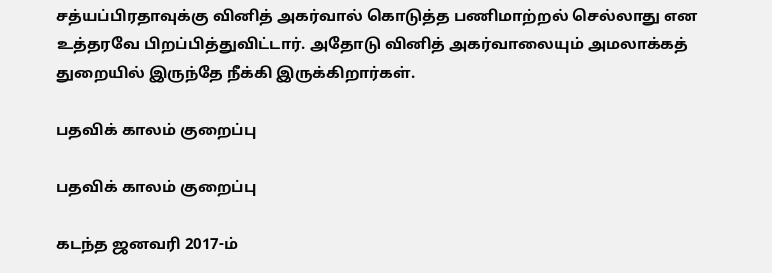சத்யப்பிரதாவுக்கு வினித் அகர்வால் கொடுத்த பணிமாற்றல் செல்லாது என உத்தரவே பிறப்பித்துவிட்டார். அதோடு வினித் அகர்வாலையும் அமலாக்கத் துறையில் இருந்தே நீக்கி இருக்கிறார்கள்.

பதவிக் காலம் குறைப்பு

பதவிக் காலம் குறைப்பு

கடந்த ஜனவரி 2017-ம்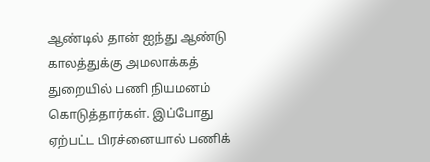ஆண்டில் தான் ஐந்து ஆண்டு காலத்துக்கு அமலாக்கத் துறையில் பணி நியமனம் கொடுத்தார்கள். இப்போது ஏற்பட்ட பிரச்னையால் பணிக்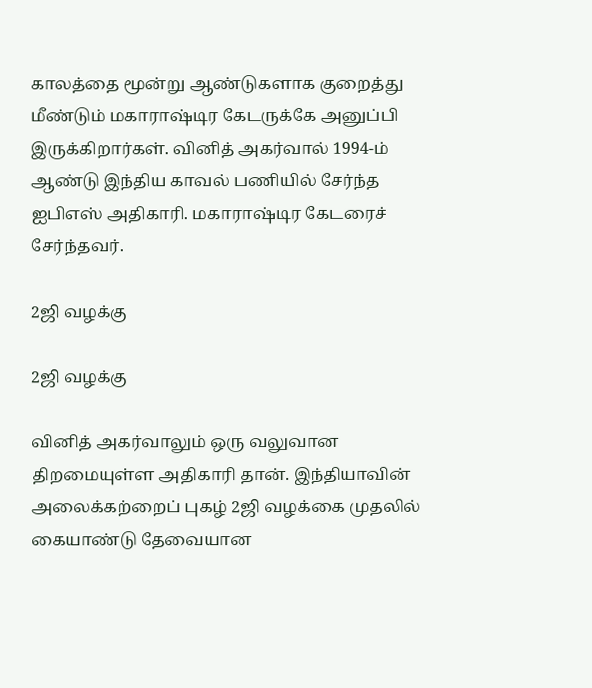காலத்தை மூன்று ஆண்டுகளாக குறைத்து மீண்டும் மகாராஷ்டிர கேடருக்கே அனுப்பி இருக்கிறார்கள். வினித் அகர்வால் 1994-ம் ஆண்டு இந்திய காவல் பணியில் சேர்ந்த ஐபிஎஸ் அதிகாரி. மகாராஷ்டிர கேடரைச் சேர்ந்தவர்.

2ஜி வழக்கு

2ஜி வழக்கு

வினித் அகர்வாலும் ஒரு வலுவான திறமையுள்ள அதிகாரி தான். இந்தியாவின் அலைக்கற்றைப் புகழ் 2ஜி வழக்கை முதலில் கையாண்டு தேவையான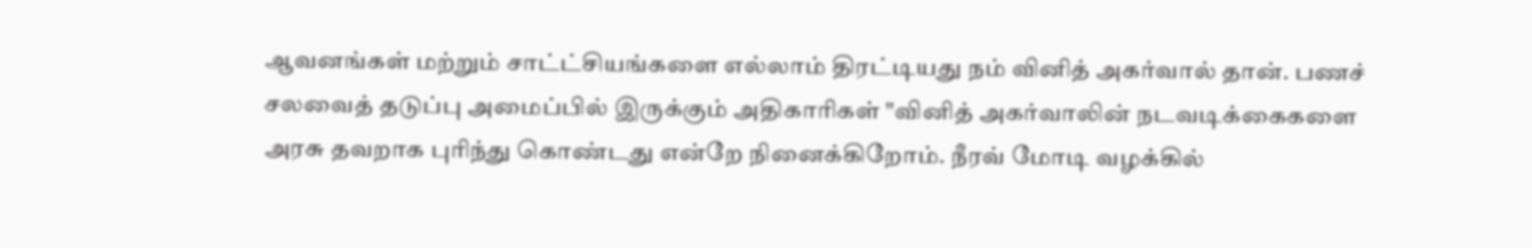ஆவனங்கள் மற்றும் சாட்ட்சியங்களை எல்லாம் திரட்டியது நம் வினித் அகர்வால் தான். பணச் சலவைத் தடுப்பு அமைப்பில் இருக்கும் அதிகாரிகள் "வினித் அகர்வாலின் நடவடிக்கைகளை அரசு தவறாக புரிந்து கொண்டது என்றே நினைக்கிறோம். நீரவ் மோடி வழக்கில்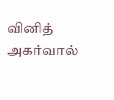வினித் அகர்வால்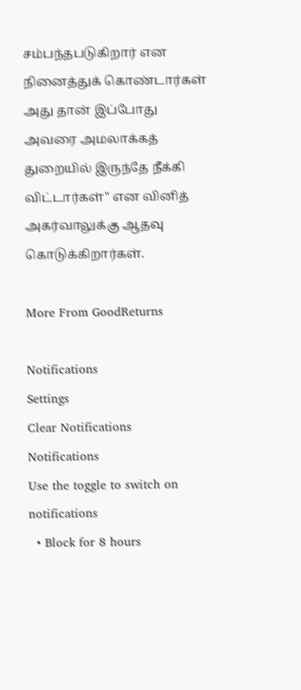சம்பந்தபடுகிறார் என நினைத்துக் கொண்டார்கள் அது தான் இப்போது அவரை அமலாக்கத் துறையில் இருந்தே நீக்கி விட்டார்கள்" என வினித் அகர்வாலுக்கு ஆதவு கொடுக்கிறார்கள்.

More From GoodReturns

Notifications
Settings
Clear Notifications
Notifications
Use the toggle to switch on notifications
  • Block for 8 hours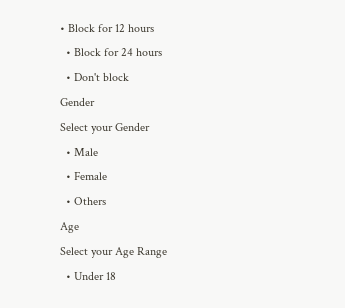• Block for 12 hours
  • Block for 24 hours
  • Don't block
Gender
Select your Gender
  • Male
  • Female
  • Others
Age
Select your Age Range
  • Under 18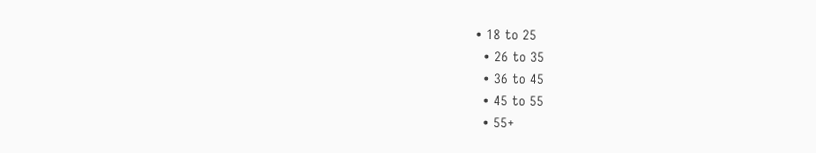• 18 to 25
  • 26 to 35
  • 36 to 45
  • 45 to 55
  • 55+